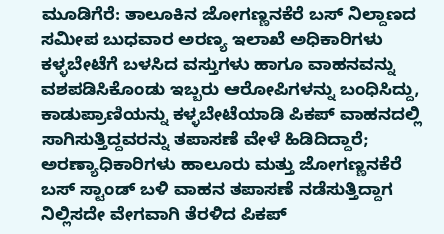ಮೂಡಿಗೆರೆ: ತಾಲೂಕಿನ ಜೋಗಣ್ಣನಕೆರೆ ಬಸ್ ನಿಲ್ದಾಣದ ಸಮೀಪ ಬುಧವಾರ ಅರಣ್ಯ ಇಲಾಖೆ ಅಧಿಕಾರಿಗಳು ಕಳ್ಳಬೇಟೆಗೆ ಬಳಸಿದ ವಸ್ತುಗಳು ಹಾಗೂ ವಾಹನವನ್ನು ವಶಪಡಿಸಿಕೊಂಡು ಇಬ್ಬರು ಆರೋಪಿಗಳನ್ನು ಬಂಧಿಸಿದ್ದು, ಕಾಡುಪ್ರಾಣಿಯನ್ನು ಕಳ್ಳಬೇಟೆಯಾಡಿ ಪಿಕಪ್ ವಾಹನದಲ್ಲಿ ಸಾಗಿಸುತ್ತಿದ್ದವರನ್ನು ತಪಾಸಣೆ ವೇಳೆ ಹಿಡಿದಿದ್ದಾರೆ; ಅರಣ್ಯಾಧಿಕಾರಿಗಳು ಹಾಲೂರು ಮತ್ತು ಜೋಗಣ್ಣನಕೆರೆ ಬಸ್ ಸ್ಟಾಂಡ್ ಬಳಿ ವಾಹನ ತಪಾಸಣೆ ನಡೆಸುತ್ತಿದ್ದಾಗ ನಿಲ್ಲಿಸದೇ ವೇಗವಾಗಿ ತೆರಳಿದ ಪಿಕಪ್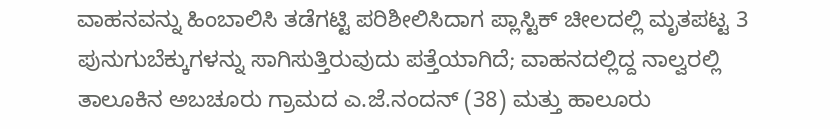ವಾಹನವನ್ನು ಹಿಂಬಾಲಿಸಿ ತಡೆಗಟ್ಟಿ ಪರಿಶೀಲಿಸಿದಾಗ ಪ್ಲಾಸ್ಟಿಕ್ ಚೀಲದಲ್ಲಿ ಮೃತಪಟ್ಟ 3 ಪುನುಗುಬೆಕ್ಕುಗಳನ್ನು ಸಾಗಿಸುತ್ತಿರುವುದು ಪತ್ತೆಯಾಗಿದೆ; ವಾಹನದಲ್ಲಿದ್ದ ನಾಲ್ವರಲ್ಲಿ ತಾಲೂಕಿನ ಅಬಚೂರು ಗ್ರಾಮದ ಎ.ಜೆ.ನಂದನ್ (38) ಮತ್ತು ಹಾಲೂರು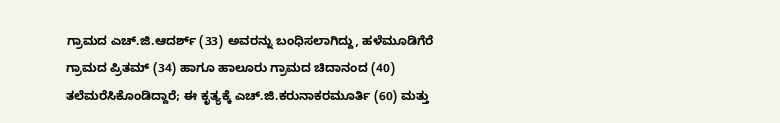ಗ್ರಾಮದ ಎಚ್.ಜಿ.ಆದರ್ಶ್ (33) ಅವರನ್ನು ಬಂಧಿಸಲಾಗಿದ್ದು, ಹಳೆಮೂಡಿಗೆರೆ ಗ್ರಾಮದ ಪ್ರಿತಮ್ (34) ಹಾಗೂ ಹಾಲೂರು ಗ್ರಾಮದ ಚಿದಾನಂದ (40) ತಲೆಮರೆಸಿಕೊಂಡಿದ್ದಾರೆ; ಈ ಕೃತ್ಯಕ್ಕೆ ಎಚ್.ಜಿ.ಕರುನಾಕರಮೂರ್ತಿ (60) ಮತ್ತು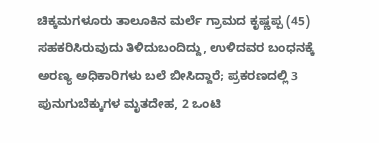ಚಿಕ್ಕಮಗಳೂರು ತಾಲೂಕಿನ ಮರ್ಲೆ ಗ್ರಾಮದ ಕೃಷ್ಣಪ್ಪ (45) ಸಹಕರಿಸಿರುವುದು ತಿಳಿದುಬಂದಿದ್ದು, ಉಳಿದವರ ಬಂಧನಕ್ಕೆ ಅರಣ್ಯ ಅಧಿಕಾರಿಗಳು ಬಲೆ ಬೀಸಿದ್ದಾರೆ; ಪ್ರಕರಣದಲ್ಲಿ 3 ಪುನುಗುಬೆಕ್ಕುಗಳ ಮೃತದೇಹ, 2 ಒಂಟಿ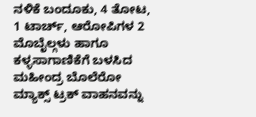ನಳಿಕೆ ಬಂದೂಕು, 4 ತೋಟ, 1 ಟಾರ್ಚ್, ಆರೋಪಿಗಳ 2 ಮೊಬೈಲ್ಗಳು ಹಾಗೂ ಕಳ್ಳಸಾಗಾಣಿಕೆಗೆ ಬಳಸಿದ ಮಹೀಂದ್ರ ಬೊಲೆರೋ ಮ್ಯಾಕ್ಸ್ ಟ್ರಕ್ ವಾಹನವನ್ನು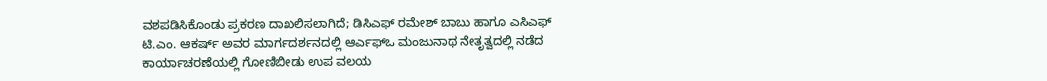ವಶಪಡಿಸಿಕೊಂಡು ಪ್ರಕರಣ ದಾಖಲಿಸಲಾಗಿದೆ; ಡಿಸಿಎಫ್ ರಮೇಶ್ ಬಾಬು ಹಾಗೂ ಎಸಿಎಫ್ ಟಿ.ಎಂ. ಆಕರ್ಷ್ ಅವರ ಮಾರ್ಗದರ್ಶನದಲ್ಲಿ ಆರ್ಎಫ್ಒ ಮಂಜುನಾಥ ನೇತೃತ್ವದಲ್ಲಿ ನಡೆದ ಕಾರ್ಯಾಚರಣೆಯಲ್ಲಿ ಗೋಣಿಬೀಡು ಉಪ ವಲಯ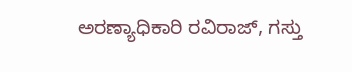ಅರಣ್ಯಾಧಿಕಾರಿ ರವಿರಾಜ್, ಗಸ್ತು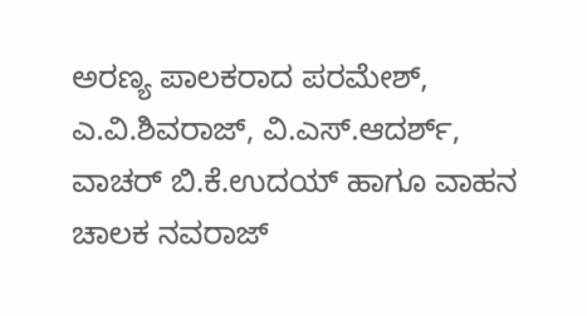ಅರಣ್ಯ ಪಾಲಕರಾದ ಪರಮೇಶ್, ಎ.ವಿ.ಶಿವರಾಜ್, ವಿ.ಎಸ್.ಆದರ್ಶ್, ವಾಚರ್ ಬಿ.ಕೆ.ಉದಯ್ ಹಾಗೂ ವಾಹನ ಚಾಲಕ ನವರಾಜ್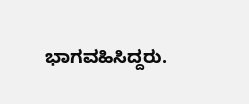ಭಾಗವಹಿಸಿದ್ದರು.